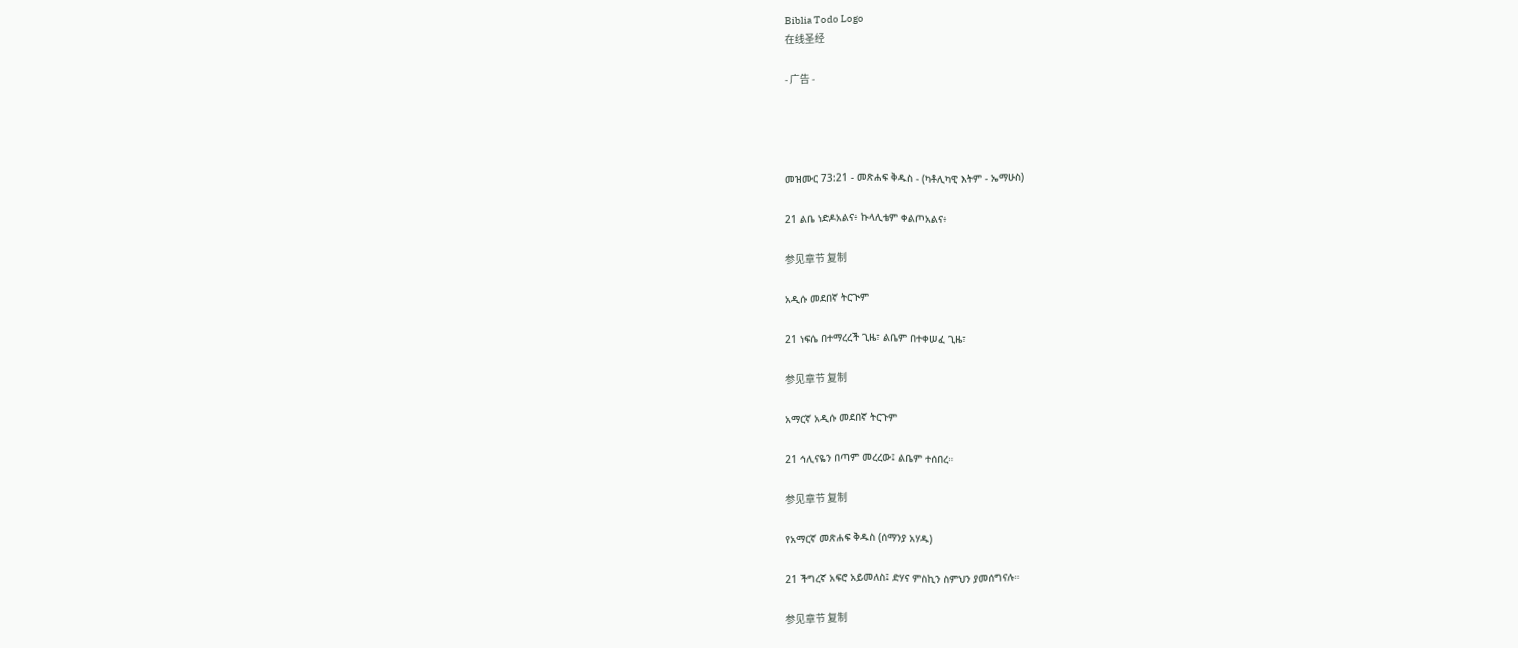Biblia Todo Logo
在线圣经

- 广告 -




መዝሙር 73:21 - መጽሐፍ ቅዱስ - (ካቶሊካዊ እትም - ኤማሁስ)

21 ልቤ ነድዶአልና፥ ኩላሊቴም ቀልጦአልና፥

参见章节 复制

አዲሱ መደበኛ ትርጒም

21 ነፍሴ በተማረረች ጊዜ፣ ልቤም በተቀሠፈ ጊዜ፣

参见章节 复制

አማርኛ አዲሱ መደበኛ ትርጉም

21 ኅሊናዬን በጣም መረረው፤ ልቤም ተሰበረ።

参见章节 复制

የአማርኛ መጽሐፍ ቅዱስ (ሰማንያ አሃዱ)

21 ችግረኛ አፍሮ አይመለስ፤ ድሃና ምስኪን ስምህን ያመሰግናሉ።

参见章节 复制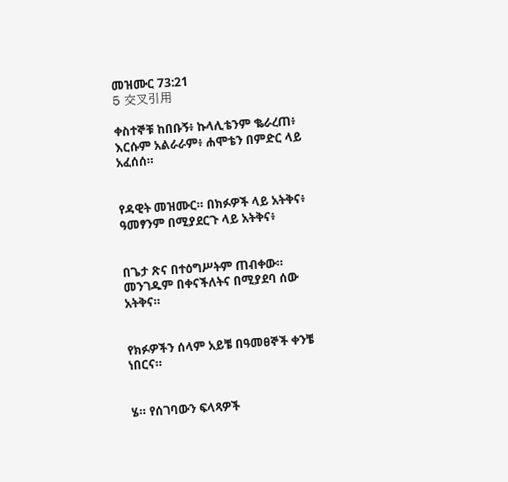መዝሙር 73:21
5 交叉引用

ቀስተኞቹ ከበቡኝ፥ ኩላሊቴንም ቈራረጠ፥ እርሱም አልራራም፥ ሐሞቴን በምድር ላይ አፈሰሰ።


የዳዊት መዝሙር። በክፉዎች ላይ አትቅና፥ ዓመፃንም በሚያደርጉ ላይ አትቅና፥


በጌታ ጽና በተዕግሥትም ጠብቀው። መንገዱም በቀናችለትና በሚያደባ ሰው አትቅና።


የክፉዎችን ሰላም አይቼ በዓመፀኞች ቀንቼ ነበርና።


ሄ። የሰገባውን ፍላጻዎች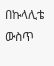በኩላሊቴ ውስጥ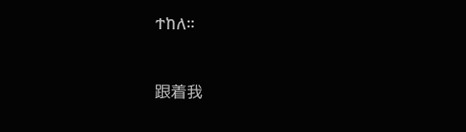ተከለ።


跟着我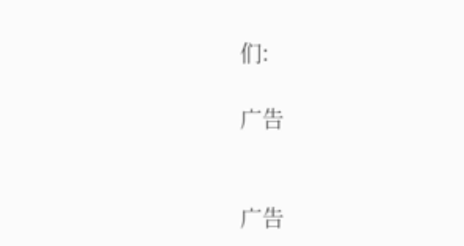们:

广告


广告